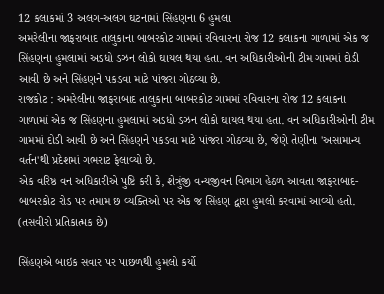12 કલાકમાં 3 અલગ-અલગ ઘટનામાં સિંહણના 6 હુમલા
અમરેલીના જાફરાબાદ તાલુકાના બાબરકોટ ગામમાં રવિવારના રોજ 12 કલાકના ગાળામાં એક જ સિંહણના હુમલામાં અડધો ડઝન લોકો ઘાયલ થયા હતા. વન અધિકારીઓની ટીમ ગામમાં દોડી આવી છે અને સિંહણને પકડવા માટે પાંજરા ગોઠવ્યા છે.
રાજકોટ : અમરેલીના જાફરાબાદ તાલુકાના બાબરકોટ ગામમાં રવિવારના રોજ 12 કલાકના ગાળામાં એક જ સિંહણના હુમલામાં અડધો ડઝન લોકો ઘાયલ થયા હતા. વન અધિકારીઓની ટીમ ગામમાં દોડી આવી છે અને સિંહણને પકડવા માટે પાંજરા ગોઠવ્યા છે, જેણે તેણીના 'અસામાન્ય વર્તન'થી પ્રદેશમાં ગભરાટ ફેલાવ્યો છે.
એક વરિષ્ઠ વન અધિકારીએ પુષ્ટિ કરી કે, શેત્રુંજી વન્યજીવન વિભાગ હેઠળ આવતા જાફરાબાદ-બાબરકોટ રોડ પર તમામ છ વ્યક્તિઓ પર એક જ સિંહણ દ્વારા હુમલો કરવામાં આવ્યો હતો. (તસવીરો પ્રતિકાત્મક છે)

સિંહણએ બાઇક સવાર પર પાછળથી હુમલો કર્યો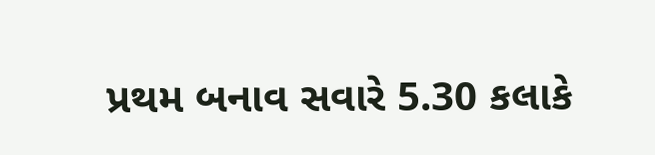પ્રથમ બનાવ સવારે 5.30 કલાકે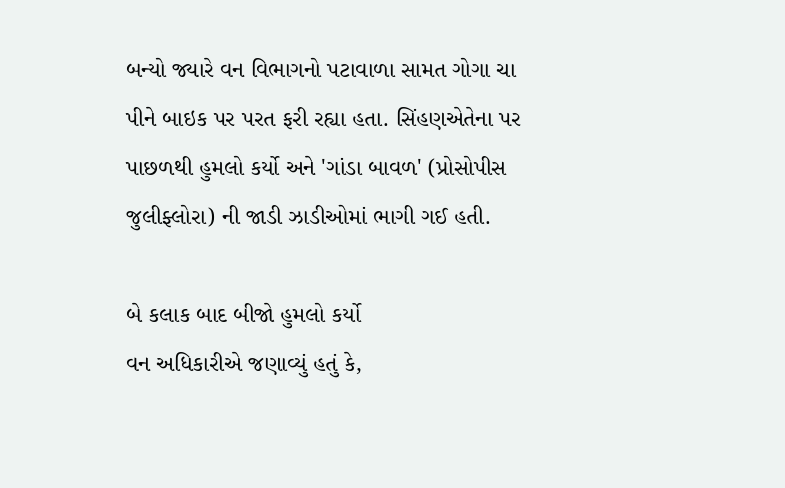બન્યો જ્યારે વન વિભાગનો પટાવાળા સામત ગોગા ચા પીને બાઇક પર પરત ફરી રહ્યા હતા. સિંહણએતેના પર પાછળથી હુમલો કર્યો અને 'ગાંડા બાવળ' (પ્રોસોપીસ જુલીફ્લોરા) ની જાડી ઝાડીઓમાં ભાગી ગઈ હતી.

બે કલાક બાદ બીજો હુમલો કર્યો
વન અધિકારીએ જણાવ્યું હતું કે,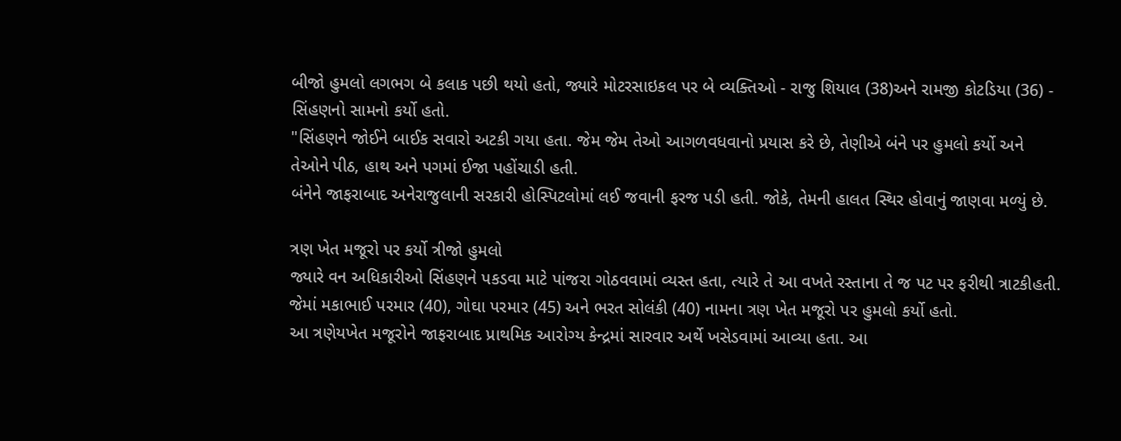બીજો હુમલો લગભગ બે કલાક પછી થયો હતો, જ્યારે મોટરસાઇકલ પર બે વ્યક્તિઓ - રાજુ શિયાલ (38)અને રામજી કોટડિયા (36) - સિંહણનો સામનો કર્યો હતો.
"સિંહણને જોઈને બાઈક સવારો અટકી ગયા હતા. જેમ જેમ તેઓ આગળવધવાનો પ્રયાસ કરે છે, તેણીએ બંને પર હુમલો કર્યો અને તેઓને પીઠ, હાથ અને પગમાં ઈજા પહોંચાડી હતી.
બંનેને જાફરાબાદ અનેરાજુલાની સરકારી હોસ્પિટલોમાં લઈ જવાની ફરજ પડી હતી. જોકે, તેમની હાલત સ્થિર હોવાનું જાણવા મળ્યું છે.

ત્રણ ખેત મજૂરો પર કર્યો ત્રીજો હુમલો
જ્યારે વન અધિકારીઓ સિંહણને પકડવા માટે પાંજરા ગોઠવવામાં વ્યસ્ત હતા, ત્યારે તે આ વખતે રસ્તાના તે જ પટ પર ફરીથી ત્રાટકીહતી.
જેમાં મકાભાઈ પરમાર (40), ગોઘા પરમાર (45) અને ભરત સોલંકી (40) નામના ત્રણ ખેત મજૂરો પર હુમલો કર્યો હતો.
આ ત્રણેયખેત મજૂરોને જાફરાબાદ પ્રાથમિક આરોગ્ય કેન્દ્રમાં સારવાર અર્થે ખસેડવામાં આવ્યા હતા. આ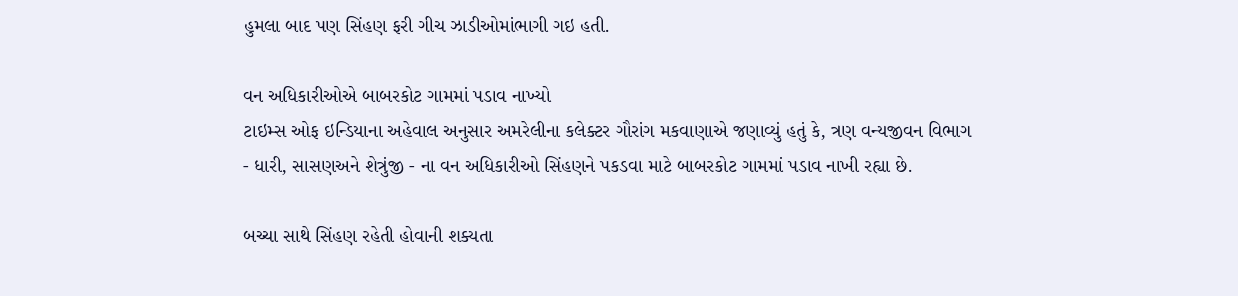હુમલા બાદ પણ સિંહણ ફરી ગીચ ઝાડીઓમાંભાગી ગઇ હતી.

વન અધિકારીઓએ બાબરકોટ ગામમાં પડાવ નાખ્યો
ટાઇમ્સ ઓફ ઇન્ડિયાના અહેવાલ અનુસાર અમરેલીના કલેક્ટર ગૌરાંગ મકવાણાએ જણાવ્યું હતું કે, ત્રણ વન્યજીવન વિભાગ - ધારી, સાસણઅને શેત્રુંજી - ના વન અધિકારીઓ સિંહણને પકડવા માટે બાબરકોટ ગામમાં પડાવ નાખી રહ્યા છે.

બચ્ચા સાથે સિંહણ રહેતી હોવાની શક્યતા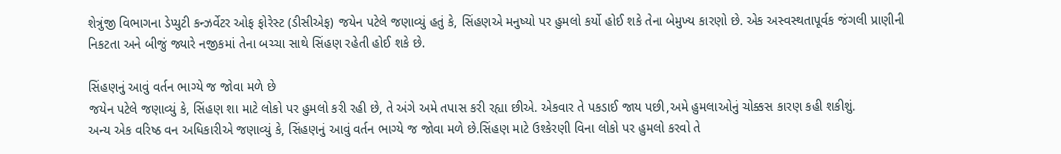શેત્રુંજી વિભાગના ડેપ્યુટી કન્ઝર્વેટર ઓફ ફોરેસ્ટ (ડીસીએફ) જયેન પટેલે જણાવ્યું હતું કે, સિંહણએ મનુષ્યો પર હુમલો કર્યો હોઈ શકે તેના બેમુખ્ય કારણો છે. એક અસ્વસ્થતાપૂર્વક જંગલી પ્રાણીની નિકટતા અને બીજું જ્યારે નજીકમાં તેના બચ્ચા સાથે સિંહણ રહેતી હોઈ શકે છે.

સિંહણનું આવું વર્તન ભાગ્યે જ જોવા મળે છે
જયેન પટેલે જણાવ્યું કે, સિંહણ શા માટે લોકો પર હુમલો કરી રહી છે, તે અંગે અમે તપાસ કરી રહ્યા છીએ. એકવાર તે પકડાઈ જાય પછી,અમે હુમલાઓનું ચોક્કસ કારણ કહી શકીશું.
અન્ય એક વરિષ્ઠ વન અધિકારીએ જણાવ્યું કે, સિંહણનું આવું વર્તન ભાગ્યે જ જોવા મળે છે.સિંહણ માટે ઉશ્કેરણી વિના લોકો પર હુમલો કરવો તે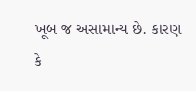ખૂબ જ અસામાન્ય છે. કારણ કે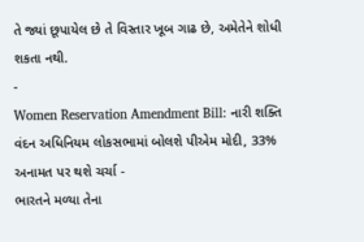તે જ્યાં છૂપાયેલ છે તે વિસ્તાર ખૂબ ગાઢ છે, અમેતેને શોધી શકતા નથી.
-
Women Reservation Amendment Bill: નારી શક્તિ વંદન અધિનિયમ લોકસભામાં બોલશે પીએમ મોદી, 33% અનામત પર થશે ચર્ચા -
ભારતને મળ્યા તેના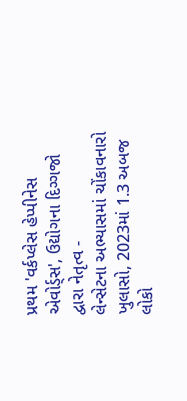પ્રથમ 'વર્કપ્લેસ હેપ્પીનેસ એવોર્ડ્સ', ઉદ્યોગના દિગ્ગજો દ્વારા નેતૃત્વ -
લેન્સેટના અભ્યાસમાં ચોંકાવનારો ખુલાસો, 2023માં 1.3 અબજ લોકો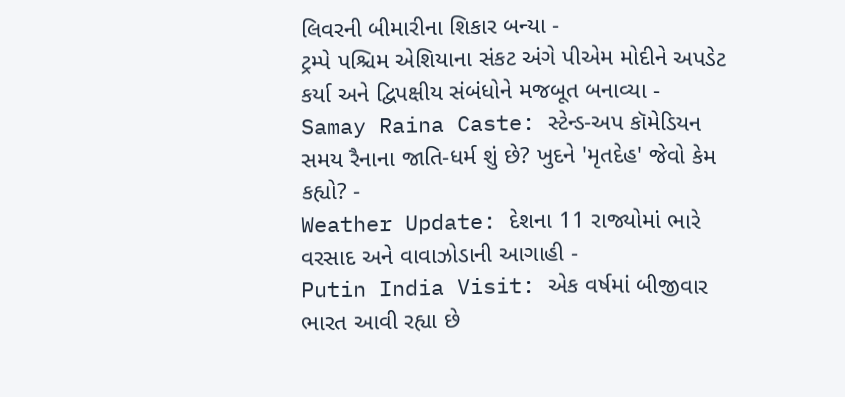લિવરની બીમારીના શિકાર બન્યા -
ટ્રમ્પે પશ્ચિમ એશિયાના સંકટ અંગે પીએમ મોદીને અપડેટ કર્યા અને દ્વિપક્ષીય સંબંધોને મજબૂત બનાવ્યા -
Samay Raina Caste: સ્ટેન્ડ-અપ કૉમેડિયન સમય રૈનાના જાતિ-ધર્મ શું છે? ખુદને 'મૃતદેહ' જેવો કેમ કહ્યો? -
Weather Update: દેશના 11 રાજ્યોમાં ભારે વરસાદ અને વાવાઝોડાની આગાહી -
Putin India Visit: એક વર્ષમાં બીજીવાર ભારત આવી રહ્યા છે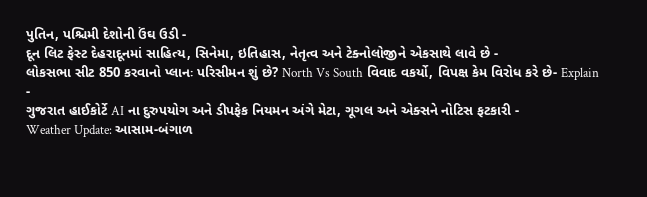પુતિન, પશ્ચિમી દેશોની ઉંઘ ઉડી -
દૂન લિટ ફેસ્ટ દેહરાદૂનમાં સાહિત્ય, સિનેમા, ઇતિહાસ, નેતૃત્વ અને ટેક્નોલોજીને એકસાથે લાવે છે -
લોકસભા સીટ 850 કરવાનો પ્લાનઃ પરિસીમન શું છે? North Vs South વિવાદ વકર્યો, વિપક્ષ કેમ વિરોધ કરે છે- Explain -
ગુજરાત હાઈકોર્ટે AI ના દુરુપયોગ અને ડીપફેક નિયમન અંગે મેટા, ગૂગલ અને એક્સને નોટિસ ફટકારી -
Weather Update: આસામ-બંગાળ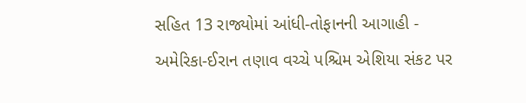સહિત 13 રાજ્યોમાં આંધી-તોફાનની આગાહી -
અમેરિકા-ઈરાન તણાવ વચ્ચે પશ્ચિમ એશિયા સંકટ પર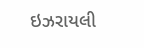ઇઝરાયલી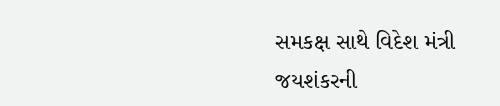સમકક્ષ સાથે વિદેશ મંત્રી જયશંકરની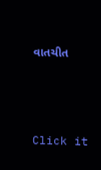વાતચીત



Click it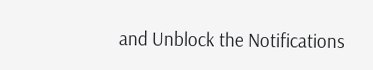and Unblock the Notifications